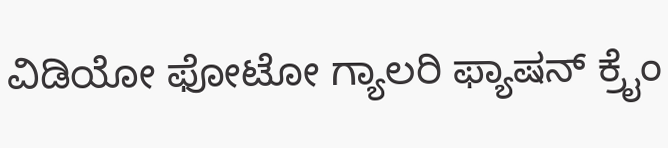ವಿಡಿಯೋ ಫೋಟೋ ಗ್ಯಾಲರಿ ಫ್ಯಾಷನ್ ಕ್ರೈಂ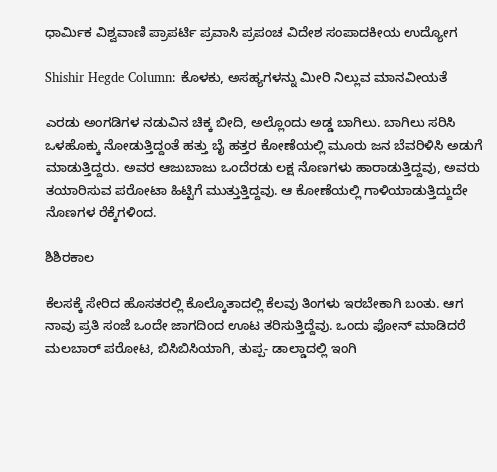ಧಾರ್ಮಿಕ ವಿಶ್ವವಾಣಿ ಪ್ರಾಪರ್ಟಿ ಪ್ರವಾಸಿ ಪ್ರಪಂಚ ವಿದೇಶ ಸಂಪಾದಕೀಯ ಉದ್ಯೋಗ

Shishir Hegde Column: ಕೊಳಕು, ಅಸಹ್ಯಗಳನ್ನು ಮೀರಿ ನಿಲ್ಲುವ ಮಾನವೀಯತೆ

ಎರಡು ಅಂಗಡಿಗಳ ನಡುವಿನ ಚಿಕ್ಕ ಬೀದಿ, ಅಲ್ಲೊಂದು ಅಡ್ಡ ಬಾಗಿಲು. ಬಾಗಿಲು ಸರಿಸಿ ಒಳಹೊಕ್ಕು ನೋಡುತ್ತಿದ್ದಂತೆ ಹತ್ತು ಬೈ ಹತ್ತರ ಕೋಣೆಯಲ್ಲಿ ಮೂರು ಜನ ಬೆವರಿಳಿಸಿ ಅಡುಗೆ ಮಾಡುತ್ತಿದ್ದರು. ಅವರ ಆಜುಬಾಜು ಒಂದೆರಡು ಲಕ್ಷ ನೊಣಗಳು ಹಾರಾಡುತ್ತಿದ್ದವು, ಅವರು ತಯಾರಿಸುವ ಪರೋಟಾ ಹಿಟ್ಟಿಗೆ ಮುತ್ತುತ್ತಿದ್ದವು. ಆ ಕೋಣೆಯಲ್ಲಿ ಗಾಳಿಯಾಡುತ್ತಿದ್ದುದೇ ನೊಣಗಳ ರೆಕ್ಕೆಗಳಿಂದ.

ಶಿಶಿರಕಾಲ

ಕೆಲಸಕ್ಕೆ ಸೇರಿದ ಹೊಸತರಲ್ಲಿ ಕೊಲ್ಕೊತಾದಲ್ಲಿ ಕೆಲವು ತಿಂಗಳು ಇರಬೇಕಾಗಿ ಬಂತು. ಆಗ ನಾವು ಪ್ರತಿ ಸಂಜೆ ಒಂದೇ ಜಾಗದಿಂದ ಊಟ ತರಿಸುತ್ತಿದ್ದೆವು. ಒಂದು ಫೋನ್ ಮಾಡಿದರೆ ಮಲಬಾರ್ ಪರೋಟ, ಬಿಸಿಬಿಸಿಯಾಗಿ, ತುಪ್ಪ- ಡಾಲ್ಡಾದಲ್ಲಿ ಇಂಗಿ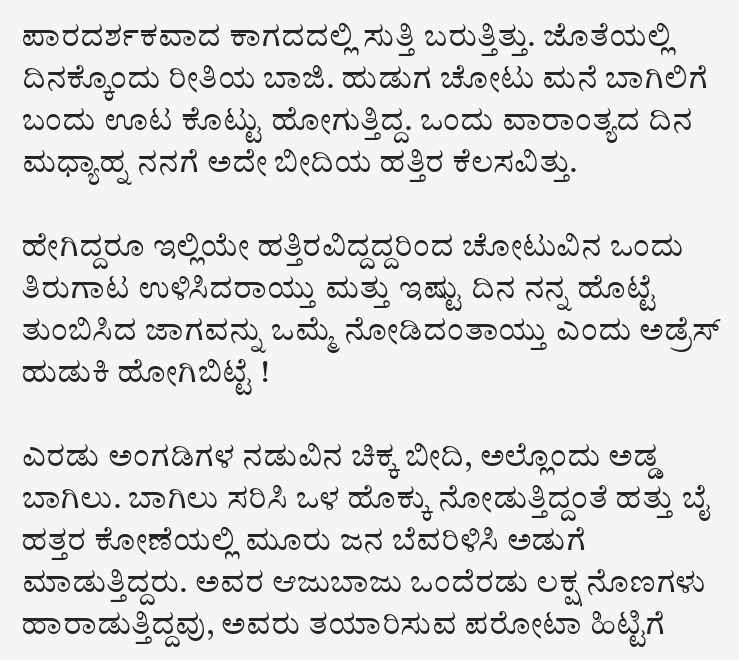ಪಾರದರ್ಶಕವಾದ ಕಾಗದದಲ್ಲಿ ಸುತ್ತಿ ಬರುತ್ತಿತ್ತು. ಜೊತೆಯಲ್ಲಿ ದಿನಕ್ಕೊಂದು ರೀತಿಯ ಬಾಜಿ. ಹುಡುಗ ಚೋಟು ಮನೆ ಬಾಗಿಲಿಗೆ ಬಂದು ಊಟ ಕೊಟ್ಟು ಹೋಗುತ್ತಿದ್ದ. ಒಂದು ವಾರಾಂತ್ಯದ ದಿನ ಮಧ್ಯಾಹ್ನ ನನಗೆ ಅದೇ ಬೀದಿಯ ಹತ್ತಿರ ಕೆಲಸವಿತ್ತು.

ಹೇಗಿದ್ದರೂ ಇಲ್ಲಿಯೇ ಹತ್ತಿರವಿದ್ದದ್ದರಿಂದ ಚೋಟುವಿನ ಒಂದು ತಿರುಗಾಟ ಉಳಿಸಿದರಾಯ್ತು ಮತ್ತು ಇಷ್ಟು ದಿನ ನನ್ನ ಹೊಟ್ಟೆ ತುಂಬಿಸಿದ ಜಾಗವನ್ನು ಒಮ್ಮೆ ನೋಡಿದಂತಾಯ್ತು ಎಂದು ಅಡ್ರೆಸ್ ಹುಡುಕಿ ಹೋಗಿಬಿಟ್ಟೆ !

ಎರಡು ಅಂಗಡಿಗಳ ನಡುವಿನ ಚಿಕ್ಕ ಬೀದಿ, ಅಲ್ಲೊಂದು ಅಡ್ಡ ಬಾಗಿಲು. ಬಾಗಿಲು ಸರಿಸಿ ಒಳ ಹೊಕ್ಕು ನೋಡುತ್ತಿದ್ದಂತೆ ಹತ್ತು ಬೈ ಹತ್ತರ ಕೋಣೆಯಲ್ಲಿ ಮೂರು ಜನ ಬೆವರಿಳಿಸಿ ಅಡುಗೆ ಮಾಡುತ್ತಿದ್ದರು. ಅವರ ಆಜುಬಾಜು ಒಂದೆರಡು ಲಕ್ಷ ನೊಣಗಳು ಹಾರಾಡುತ್ತಿದ್ದವು, ಅವರು ತಯಾರಿಸುವ ಪರೋಟಾ ಹಿಟ್ಟಿಗೆ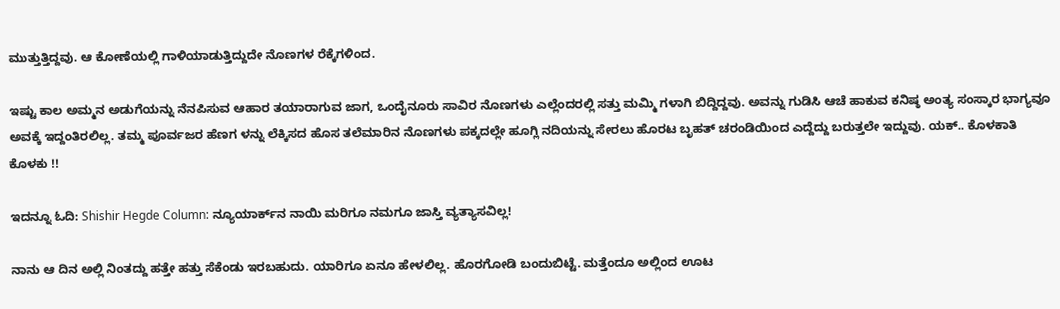ಮುತ್ತುತ್ತಿದ್ದವು. ಆ ಕೋಣೆಯಲ್ಲಿ ಗಾಳಿಯಾಡುತ್ತಿದ್ದುದೇ ನೊಣಗಳ ರೆಕ್ಕೆಗಳಿಂದ.

ಇಷ್ಟು ಕಾಲ ಅಮ್ಮನ ಅಡುಗೆಯನ್ನು ನೆನಪಿಸುವ ಆಹಾರ ತಯಾರಾಗುವ ಜಾಗ, ಒಂದೈನೂರು ಸಾವಿರ ನೊಣಗಳು ಎಲ್ಲೆಂದರಲ್ಲಿ ಸತ್ತು ಮಮ್ಮಿ ಗಳಾಗಿ ಬಿದ್ದಿದ್ದವು. ಅವನ್ನು ಗುಡಿಸಿ ಆಚೆ ಹಾಕುವ ಕನಿಷ್ಠ ಅಂತ್ಯ ಸಂಸ್ಕಾರ ಭಾಗ್ಯವೂ ಅವಕ್ಕೆ ಇದ್ದಂತಿರಲಿಲ್ಲ. ತಮ್ಮ ಪೂರ್ವಜರ ಹೆಣಗ ಳನ್ನು ಲೆಕ್ಕಿಸದ ಹೊಸ ತಲೆಮಾರಿನ ನೊಣಗಳು ಪಕ್ಕದಲ್ಲೇ ಹೂಗ್ಲಿ ನದಿಯನ್ನು ಸೇರಲು ಹೊರಟ ಬೃಹತ್ ಚರಂಡಿಯಿಂದ ಎದ್ದೆದ್ದು ಬರುತ್ತಲೇ ಇದ್ದುವು. ಯಕ್.. ಕೊಳಕಾತಿ ಕೊಳಕು !!

ಇದನ್ನೂ ಓದಿ: Shishir Hegde Column: ನ್ಯೂಯಾರ್ಕ್‌ನ ನಾಯಿ ಮರಿಗೂ ನಮಗೂ ಜಾಸ್ತಿ ವ್ಯತ್ಯಾಸವಿಲ್ಲ!

ನಾನು ಆ ದಿನ ಅಲ್ಲಿ ನಿಂತದ್ದು ಹತ್ತೇ ಹತ್ತು ಸೆಕೆಂಡು ಇರಬಹುದು. ಯಾರಿಗೂ ಏನೂ ಹೇಳಲಿಲ್ಲ. ಹೊರಗೋಡಿ ಬಂದುಬಿಟ್ಟೆ. ಮತ್ತೆಂದೂ ಅಲ್ಲಿಂದ ಊಟ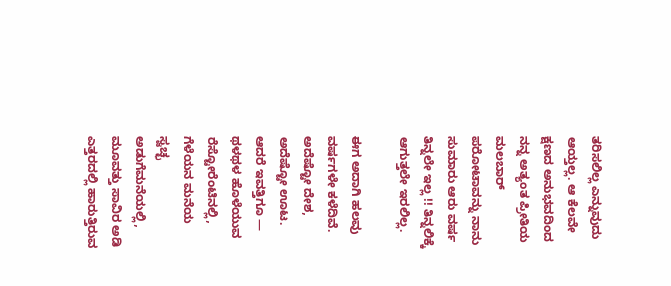ತರಿಸಲಿಲ್ಲ ಎನ್ನುವುದು ಆಯ್ತಲ್ಲ. ಆ ಕೆಲವೇ ಕ್ಷಣದ ಅನುಭವದಿಂದ ನನ್ನ ಅತ್ಯಂತ ಪ್ರೀತಿಯ ಮಲಬಾರ್ ಪರೋಟಾವನ್ನು ನಾನು ಸುಮಾರು ಆರು ವರ್ಷ ತಿನ್ನಲೇ ಇಲ್ಲ !! ತಿನ್ನಲಿಕ್ಕೆ ಆಗುತ್ತಲೇ ಇರಲಿಲ್ಲ.

ಈಗ ಅದಾಗಿ ಹಲವು ವರ್ಷಗಳೇ ಕಳೆದಿವೆ. ಅದೆಷ್ಟೋ ದೇಶ, ಅದೆಷ್ಟೋ ಊಟ. ಆದರೆ ಇವತ್ತಿಗೂ — ಥಳಥಳ ಹೊಳೆಯುವ ರೆಸ್ಟೋರೆಂಟಿನಲ್ಲಿ, ಗೆಳೆಯನ ಮನೆಯ ಸ್ವಚ್ಛ ಅಡುಗೆಮನೆಯಲ್ಲಿ, ಮೂವತ್ತು ಸಾವಿರ ಅಡಿ ಎತ್ತರದಲ್ಲಿ ಹಾರುತ್ತಿರುವ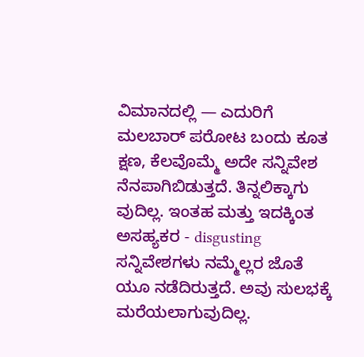ವಿಮಾನದಲ್ಲಿ — ಎದುರಿಗೆ ಮಲಬಾರ್ ಪರೋಟ ಬಂದು ಕೂತ ಕ್ಷಣ, ಕೆಲವೊಮ್ಮೆ ಅದೇ ಸನ್ನಿವೇಶ ನೆನಪಾಗಿಬಿಡುತ್ತದೆ. ತಿನ್ನಲಿಕ್ಕಾಗು ವುದಿಲ್ಲ. ಇಂತಹ ಮತ್ತು ಇದಕ್ಕಿಂತ ಅಸಹ್ಯಕರ - disgusting ಸನ್ನಿವೇಶಗಳು ನಮ್ಮೆಲ್ಲರ ಜೊತೆ ಯೂ ನಡೆದಿರುತ್ತದೆ. ಅವು ಸುಲಭಕ್ಕೆ ಮರೆಯಲಾಗುವುದಿಲ್ಲ.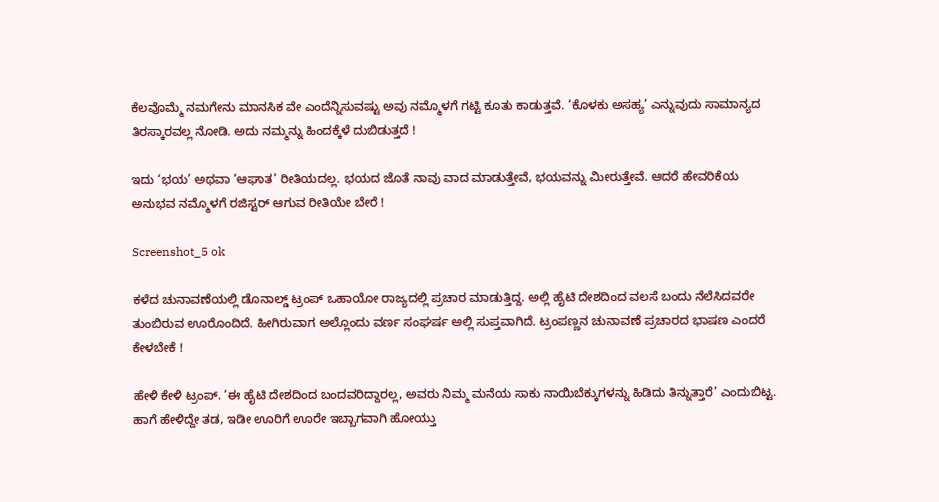ಕೆಲವೊಮ್ಮೆ ನಮಗೇನು ಮಾನಸಿಕ ವೇ ಎಂದೆನ್ನಿಸುವಷ್ಟು ಅವು ನಮ್ಮೊಳಗೆ ಗಟ್ಟಿ ಕೂತು ಕಾಡುತ್ತವೆ. ‘ಕೊಳಕು ಅಸಹ್ಯ’ ಎನ್ನುವುದು ಸಾಮಾನ್ಯದ ತಿರಸ್ಕಾರವಲ್ಲ ನೋಡಿ. ಅದು ನಮ್ಮನ್ನು ಹಿಂದಕ್ಕೆಳೆ ದುಬಿಡುತ್ತದೆ !

ಇದು ‘ಭಯ’ ಅಥವಾ ‘ಆಘಾತ’ ರೀತಿಯದಲ್ಲ. ಭಯದ ಜೊತೆ ನಾವು ವಾದ ಮಾಡುತ್ತೇವೆ, ಭಯವನ್ನು ಮೀರುತ್ತೇವೆ. ಆದರೆ ಹೇವರಿಕೆಯ ಅನುಭವ ನಮ್ಮೊಳಗೆ ರಜಿಸ್ಟರ್ ಆಗುವ ರೀತಿಯೇ ಬೇರೆ !

Screenshot_5 ok

ಕಳೆದ ಚುನಾವಣೆಯಲ್ಲಿ ಡೊನಾಲ್ಡ್ ಟ್ರಂಪ್ ಒಹಾಯೋ ರಾಜ್ಯದಲ್ಲಿ ಪ್ರಚಾರ ಮಾಡುತ್ತಿದ್ದ. ಅಲ್ಲಿ ಹೈಟಿ ದೇಶದಿಂದ ವಲಸೆ ಬಂದು ನೆಲೆಸಿದವರೇ ತುಂಬಿರುವ ಊರೊಂದಿದೆ. ಹೀಗಿರುವಾಗ ಅಲ್ಲೊಂದು ವರ್ಣ ಸಂಘರ್ಷ ಅಲ್ಲಿ ಸುಪ್ತವಾಗಿದೆ. ಟ್ರಂಪಣ್ಣನ ಚುನಾವಣೆ ಪ್ರಚಾರದ ಭಾಷಣ ಎಂದರೆ ಕೇಳಬೇಕೆ !

ಹೇಳಿ ಕೇಳಿ ಟ್ರಂಪ್. ‘ಈ ಹೈಟಿ ದೇಶದಿಂದ ಬಂದವರಿದ್ದಾರಲ್ಲ, ಅವರು ನಿಮ್ಮ ಮನೆಯ ಸಾಕು ನಾಯಿಬೆಕ್ಕುಗಳನ್ನು ಹಿಡಿದು ತಿನ್ನುತ್ತಾರೆ’ ಎಂದುಬಿಟ್ಟ. ಹಾಗೆ ಹೇಳಿದ್ದೇ ತಡ, ಇಡೀ ಊರಿಗೆ ಊರೇ ಇಬ್ಬಾಗವಾಗಿ ಹೋಯ್ತು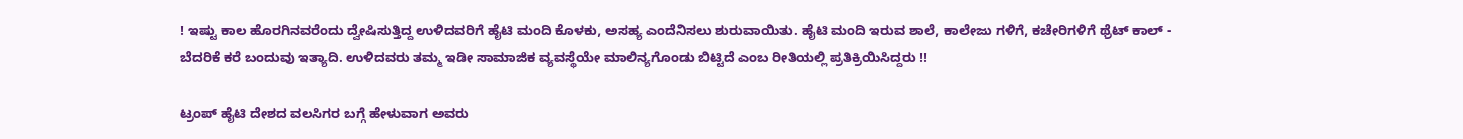! ಇಷ್ಟು ಕಾಲ ಹೊರಗಿನವರೆಂದು ದ್ವೇಷಿಸುತ್ತಿದ್ದ ಉಳಿದವರಿಗೆ ಹೈಟಿ ಮಂದಿ ಕೊಳಕು, ಅಸಹ್ಯ ಎಂದೆನಿಸಲು ಶುರುವಾಯಿತು. ಹೈಟಿ ಮಂದಿ ಇರುವ ಶಾಲೆ, ಕಾಲೇಜು ಗಳಿಗೆ, ಕಚೇರಿಗಳಿಗೆ ಥ್ರೆಟ್ ಕಾಲ್ - ಬೆದರಿಕೆ ಕರೆ ಬಂದುವು ಇತ್ಯಾದಿ. ಉಳಿದವರು ತಮ್ಮ ಇಡೀ ಸಾಮಾಜಿಕ ವ್ಯವಸ್ಥೆಯೇ ಮಾಲಿನ್ಯಗೊಂಡು ಬಿಟ್ಟಿದೆ ಎಂಬ ರೀತಿಯಲ್ಲಿ ಪ್ರತಿಕ್ರಿಯಿಸಿದ್ದರು !!

ಟ್ರಂಪ್ ಹೈಟಿ ದೇಶದ ವಲಸಿಗರ ಬಗ್ಗೆ ಹೇಳುವಾಗ ಅವರು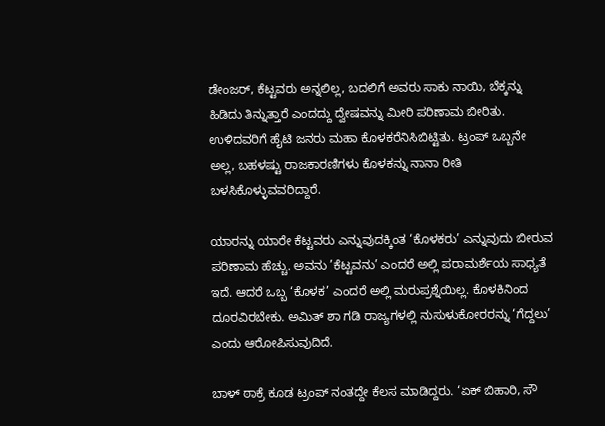ಡೇಂಜರ್, ಕೆಟ್ಟವರು ಅನ್ನಲಿಲ್ಲ, ಬದಲಿಗೆ ಅವರು ಸಾಕು ನಾಯಿ, ಬೆಕ್ಕನ್ನು ಹಿಡಿದು ತಿನ್ನುತ್ತಾರೆ ಎಂದದ್ದು ದ್ವೇಷವನ್ನು ಮೀರಿ ಪರಿಣಾಮ ಬೀರಿತು. ಉಳಿದವರಿಗೆ ಹೈಟಿ ಜನರು ಮಹಾ ಕೊಳಕರೆನಿಸಿಬಿಟ್ಟಿತು. ಟ್ರಂಪ್ ಒಬ್ಬನೇ ಅಲ್ಲ, ಬಹಳಷ್ಟು ರಾಜಕಾರಣಿಗಳು ಕೊಳಕನ್ನು ನಾನಾ ರೀತಿ ಬಳಸಿಕೊಳ್ಳುವವರಿದ್ದಾರೆ.

ಯಾರನ್ನು ಯಾರೇ ಕೆಟ್ಟವರು ಎನ್ನುವುದಕ್ಕಿಂತ ‘ಕೊಳಕರು’ ಎನ್ನುವುದು ಬೀರುವ ಪರಿಣಾಮ ಹೆಚ್ಚು. ಅವನು ’ಕೆಟ್ಟವನು’ ಎಂದರೆ ಅಲ್ಲಿ ಪರಾಮರ್ಶೆಯ ಸಾಧ್ಯತೆ ಇದೆ. ಆದರೆ ಒಬ್ಬ ‘ಕೊಳಕ’ ಎಂದರೆ ಅಲ್ಲಿ ಮರುಪ್ರಶ್ನೆಯಿಲ್ಲ. ಕೊಳಕಿನಿಂದ ದೂರವಿರಬೇಕು. ಅಮಿತ್ ಶಾ ಗಡಿ ರಾಜ್ಯಗಳಲ್ಲಿ ನುಸುಳುಕೋರರನ್ನು ‘ಗೆದ್ದಲು’ ಎಂದು ಆರೋಪಿಸುವುದಿದೆ.

ಬಾಳ್ ಠಾಕ್ರೆ ಕೂಡ ಟ್ರಂಪ್ ನಂತದ್ದೇ ಕೆಲಸ ಮಾಡಿದ್ದರು. ‘ಏಕ್ ಬಿಹಾರಿ, ಸೌ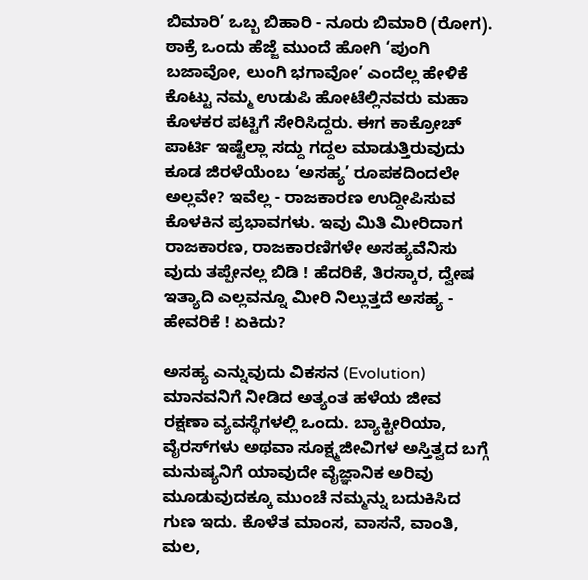ಬಿಮಾರಿ’ ಒಬ್ಬ ಬಿಹಾರಿ - ನೂರು ಬಿಮಾರಿ (ರೋಗ). ಠಾಕ್ರೆ ಒಂದು ಹೆಜ್ಜೆ ಮುಂದೆ ಹೋಗಿ ‘ಪುಂಗಿ ಬಜಾವೋ, ಲುಂಗಿ ಭಗಾವೋ’ ಎಂದೆಲ್ಲ ಹೇಳಿಕೆ ಕೊಟ್ಟು ನಮ್ಮ ಉಡುಪಿ ಹೋಟೆಲ್ಲಿನವರು ಮಹಾ ಕೊಳಕರ ಪಟ್ಟಿಗೆ ಸೇರಿಸಿದ್ದರು. ಈಗ ಕಾಕ್ರೋಚ್ ಪಾರ್ಟಿ ಇಷ್ಟೆಲ್ಲಾ ಸದ್ದು ಗದ್ದಲ ಮಾಡುತ್ತಿರುವುದು ಕೂಡ ಜಿರಳೆಯೆಂಬ ‘ಅಸಹ್ಯ’ ರೂಪಕದಿಂದಲೇ ಅಲ್ಲವೇ? ಇವೆಲ್ಲ - ರಾಜಕಾರಣ ಉದ್ದೀಪಿಸುವ ಕೊಳಕಿನ ಪ್ರಭಾವಗಳು. ಇವು ಮಿತಿ ಮೀರಿದಾಗ ರಾಜಕಾರಣ, ರಾಜಕಾರಣಿಗಳೇ ಅಸಹ್ಯವೆನಿಸು ವುದು ತಪ್ಪೇನಲ್ಲ ಬಿಡಿ ! ಹೆದರಿಕೆ, ತಿರಸ್ಕಾರ, ದ್ವೇಷ ಇತ್ಯಾದಿ ಎಲ್ಲವನ್ನೂ ಮೀರಿ ನಿಲ್ಲುತ್ತದೆ ಅಸಹ್ಯ - ಹೇವರಿಕೆ ! ಏಕಿದು?

ಅಸಹ್ಯ ಎನ್ನುವುದು ವಿಕಸನ (Evolution) ಮಾನವನಿಗೆ ನೀಡಿದ ಅತ್ಯಂತ ಹಳೆಯ ಜೀವ ರಕ್ಷಣಾ ವ್ಯವಸ್ಥೆಗಳಲ್ಲಿ ಒಂದು. ಬ್ಯಾಕ್ಟೀರಿಯಾ, ವೈರಸ್‌ಗಳು ಅಥವಾ ಸೂಕ್ಷ್ಮಜೀವಿಗಳ ಅಸ್ತಿತ್ವದ ಬಗ್ಗೆ ಮನುಷ್ಯನಿಗೆ ಯಾವುದೇ ವೈಜ್ಞಾನಿಕ ಅರಿವು ಮೂಡುವುದಕ್ಕೂ ಮುಂಚೆ ನಮ್ಮನ್ನು ಬದುಕಿಸಿದ ಗುಣ ಇದು. ಕೊಳೆತ ಮಾಂಸ, ವಾಸನೆ, ವಾಂತಿ, ಮಲ,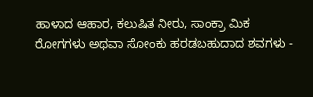ಹಾಳಾದ ಆಹಾರ, ಕಲುಷಿತ ನೀರು, ಸಾಂಕ್ರಾ ಮಿಕ ರೋಗಗಳು ಅಥವಾ ಸೋಂಕು ಹರಡಬಹುದಾದ ಶವಗಳು -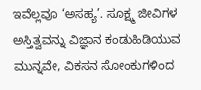ಇವೆಲ್ಲವೂ ‘ಅಸಹ್ಯ’. ಸೂಕ್ಷ್ಮ ಜೀವಿಗಳ ಅಸ್ತಿತ್ವವನ್ನು ವಿಜ್ಞಾನ ಕಂಡುಹಿಡಿಯುವ ಮುನ್ನವೇ, ವಿಕಸನ ಸೋಂಕುಗಳಿಂದ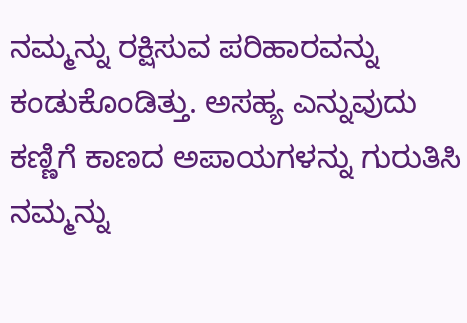ನಮ್ಮನ್ನು ರಕ್ಷಿಸುವ ಪರಿಹಾರವನ್ನು ಕಂಡುಕೊಂಡಿತ್ತು. ಅಸಹ್ಯ ಎನ್ನುವುದು ಕಣ್ಣಿಗೆ ಕಾಣದ ಅಪಾಯಗಳನ್ನು ಗುರುತಿಸಿ ನಮ್ಮನ್ನು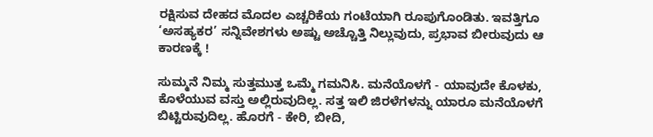ರಕ್ಷಿಸುವ ದೇಹದ ಮೊದಲ ಎಚ್ಚರಿಕೆಯ ಗಂಟೆಯಾಗಿ ರೂಪುಗೊಂಡಿತು. ಇವತ್ತಿಗೂ ‘ಅಸಹ್ಯಕರ’ ಸನ್ನಿವೇಶಗಳು ಅಷ್ಟು ಅಚ್ಚೊತ್ತಿ ನಿಲ್ಲುವುದು, ಪ್ರಭಾವ ಬೀರುವುದು ಆ ಕಾರಣಕ್ಕೆ !

ಸುಮ್ಮನೆ ನಿಮ್ಮ ಸುತ್ತಮುತ್ತ ಒಮ್ಮೆ ಗಮನಿಸಿ. ಮನೆಯೊಳಗೆ - ಯಾವುದೇ ಕೊಳಕು, ಕೊಳೆಯುವ ವಸ್ತು ಅಲ್ಲಿರುವುದಿಲ್ಲ. ಸತ್ತ ಇಲಿ ಜಿರಳೆಗಳನ್ನು ಯಾರೂ ಮನೆಯೊಳಗೆ ಬಿಟ್ಟಿರುವುದಿಲ್ಲ. ಹೊರಗೆ - ಕೇರಿ, ಬೀದಿ,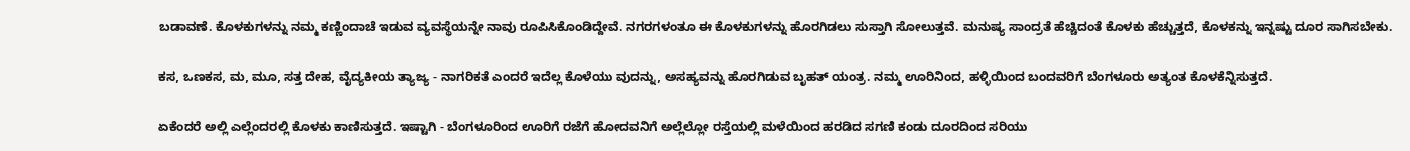ಬಡಾವಣೆ. ಕೊಳಕುಗಳನ್ನು ನಮ್ಮ ಕಣ್ಣಿಂದಾಚೆ ಇಡುವ ವ್ಯವಸ್ಥೆಯನ್ನೇ ನಾವು ರೂಪಿಸಿಕೊಂಡಿದ್ದೇವೆ. ನಗರಗಳಂತೂ ಈ ಕೊಳಕುಗಳನ್ನು ಹೊರಗಿಡಲು ಸುಸ್ತಾಗಿ ಸೋಲುತ್ತವೆ. ಮನುಷ್ಯ ಸಾಂದ್ರತೆ ಹೆಚ್ಚಿದಂತೆ ಕೊಳಕು ಹೆಚ್ಚುತ್ತದೆ, ಕೊಳಕನ್ನು ಇನ್ನಷ್ಟು ದೂರ ಸಾಗಿಸಬೇಕು.

ಕಸ, ಒಣಕಸ, ಮ, ಮೂ, ಸತ್ತ ದೇಹ, ವೈದ್ಯಕೀಯ ತ್ಯಾಜ್ಯ - ನಾಗರಿಕತೆ ಎಂದರೆ ಇದೆಲ್ಲ ಕೊಳೆಯು ವುದನ್ನು, ಅಸಹ್ಯವನ್ನು ಹೊರಗಿಡುವ ಬೃಹತ್ ಯಂತ್ರ. ನಮ್ಮ ಊರಿನಿಂದ, ಹಳ್ಳಿಯಿಂದ ಬಂದವರಿಗೆ ಬೆಂಗಳೂರು ಅತ್ಯಂತ ಕೊಳಕೆನ್ನಿಸುತ್ತದೆ.

ಏಕೆಂದರೆ ಅಲ್ಲಿ ಎಲ್ಲೆಂದರಲ್ಲಿ ಕೊಳಕು ಕಾಣಿಸುತ್ತದೆ. ಇಷ್ಟಾಗಿ - ಬೆಂಗಳೂರಿಂದ ಊರಿಗೆ ರಜೆಗೆ ಹೋದವನಿಗೆ ಅಲ್ಲೆಲ್ಲೋ ರಸ್ತೆಯಲ್ಲಿ ಮಳೆಯಿಂದ ಹರಡಿದ ಸಗಣಿ ಕಂಡು ದೂರದಿಂದ ಸರಿಯು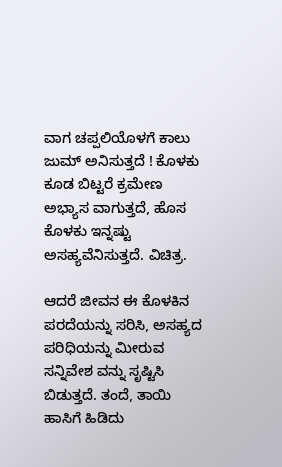ವಾಗ ಚಪ್ಪಲಿಯೊಳಗೆ ಕಾಲು ಜುಮ್ ಅನಿಸುತ್ತದೆ ! ಕೊಳಕು ಕೂಡ ಬಿಟ್ಟರೆ ಕ್ರಮೇಣ ಅಭ್ಯಾಸ ವಾಗುತ್ತದೆ, ಹೊಸ ಕೊಳಕು ಇನ್ನಷ್ಟು ಅಸಹ್ಯವೆನಿಸುತ್ತದೆ. ವಿಚಿತ್ರ.

ಆದರೆ ಜೀವನ ಈ ಕೊಳಕಿನ ಪರದೆಯನ್ನು ಸರಿಸಿ, ಅಸಹ್ಯದ ಪರಿಧಿಯನ್ನು ಮೀರುವ ಸನ್ನಿವೇಶ ವನ್ನು ಸೃಷ್ಟಿಸಿ ಬಿಡುತ್ತದೆ. ತಂದೆ, ತಾಯಿ ಹಾಸಿಗೆ ಹಿಡಿದು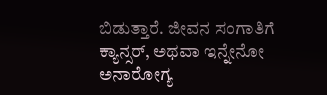ಬಿಡುತ್ತಾರೆ. ಜೀವನ ಸಂಗಾತಿಗೆ ಕ್ಯಾನ್ಸರ್, ಅಥವಾ ಇನ್ನೇನೋ ಅನಾರೋಗ್ಯ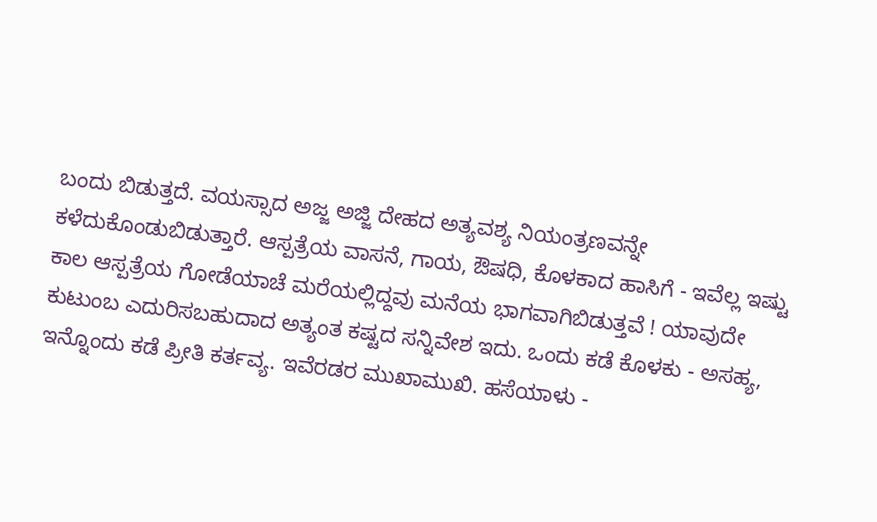ಬಂದು ಬಿಡುತ್ತದೆ. ವಯಸ್ಸಾದ ಅಜ್ಜ ಅಜ್ಜಿ ದೇಹದ ಅತ್ಯವಶ್ಯ ನಿಯಂತ್ರಣವನ್ನೇ ಕಳೆದುಕೊಂಡುಬಿಡುತ್ತಾರೆ. ಆಸ್ಪತ್ರೆಯ ವಾಸನೆ, ಗಾಯ, ಔಷಧಿ, ಕೊಳಕಾದ ಹಾಸಿಗೆ - ಇವೆಲ್ಲ ಇಷ್ಟು ಕಾಲ ಆಸ್ಪತ್ರೆಯ ಗೋಡೆಯಾಚೆ ಮರೆಯಲ್ಲಿದ್ದವು ಮನೆಯ ಭಾಗವಾಗಿಬಿಡುತ್ತವೆ ! ಯಾವುದೇ ಕುಟುಂಬ ಎದುರಿಸಬಹುದಾದ ಅತ್ಯಂತ ಕಷ್ಟದ ಸನ್ನಿವೇಶ ಇದು. ಒಂದು ಕಡೆ ಕೊಳಕು - ಅಸಹ್ಯ, ಇನ್ನೊಂದು ಕಡೆ ಪ್ರೀತಿ ಕರ್ತವ್ಯ. ಇವೆರಡರ ಮುಖಾಮುಖಿ. ಹಸೆಯಾಳು -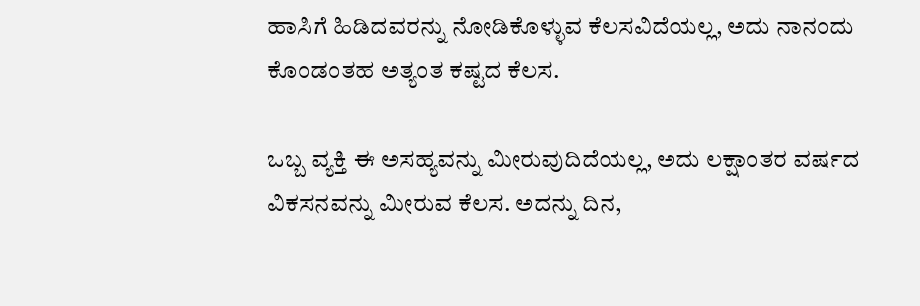ಹಾಸಿಗೆ ಹಿಡಿದವರನ್ನು ನೋಡಿಕೊಳ್ಳುವ ಕೆಲಸವಿದೆಯಲ್ಲ, ಅದು ನಾನಂದು ಕೊಂಡಂತಹ ಅತ್ಯಂತ ಕಷ್ಟದ ಕೆಲಸ.

ಒಬ್ಬ ವ್ಯಕ್ತಿ ಈ ಅಸಹ್ಯವನ್ನು ಮೀರುವುದಿದೆಯಲ್ಲ, ಅದು ಲಕ್ಷಾಂತರ ವರ್ಷದ ವಿಕಸನವನ್ನು ಮೀರುವ ಕೆಲಸ. ಅದನ್ನು ದಿನ,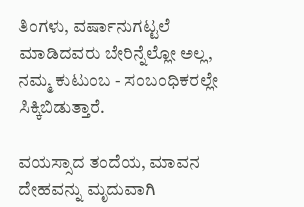ತಿಂಗಳು, ವರ್ಷಾನುಗಟ್ಟಲೆ ಮಾಡಿದವರು ಬೇರಿನ್ನೆಲ್ಲೋ ಅಲ್ಲ, ನಮ್ಮ ಕುಟುಂಬ - ಸಂಬಂಧಿಕರಲ್ಲೇ ಸಿಕ್ಕಿಬಿಡುತ್ತಾರೆ.

ವಯಸ್ಸಾದ ತಂದೆಯ, ಮಾವನ ದೇಹವನ್ನು ಮೃದುವಾಗಿ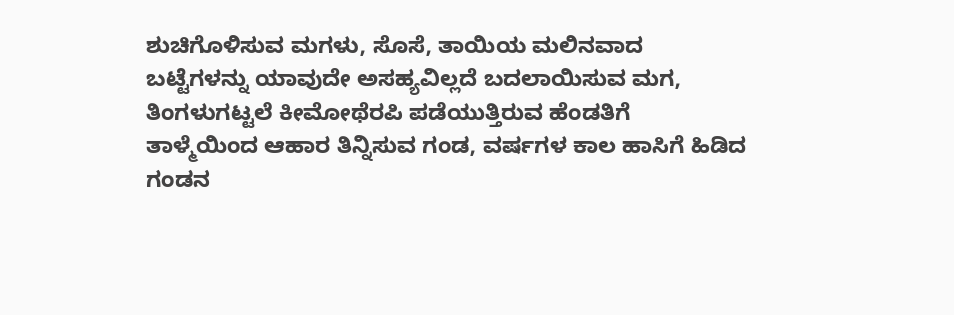ಶುಚಿಗೊಳಿಸುವ ಮಗಳು, ಸೊಸೆ, ತಾಯಿಯ ಮಲಿನವಾದ ಬಟ್ಟೆಗಳನ್ನು ಯಾವುದೇ ಅಸಹ್ಯವಿಲ್ಲದೆ ಬದಲಾಯಿಸುವ ಮಗ, ತಿಂಗಳುಗಟ್ಟಲೆ ಕೀಮೋಥೆರಪಿ ಪಡೆಯುತ್ತಿರುವ ಹೆಂಡತಿಗೆ ತಾಳ್ಮೆಯಿಂದ ಆಹಾರ ತಿನ್ನಿಸುವ ಗಂಡ, ವರ್ಷಗಳ ಕಾಲ ಹಾಸಿಗೆ ಹಿಡಿದ ಗಂಡನ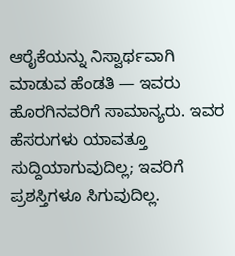ಆರೈಕೆಯನ್ನು ನಿಸ್ವಾರ್ಥವಾಗಿ ಮಾಡುವ ಹೆಂಡತಿ — ಇವರು ಹೊರಗಿನವರಿಗೆ ಸಾಮಾನ್ಯರು. ಇವರ ಹೆಸರುಗಳು ಯಾವತ್ತೂ ಸುದ್ದಿಯಾಗುವುದಿಲ್ಲ; ಇವರಿಗೆ ಪ್ರಶಸ್ತಿಗಳೂ ಸಿಗುವುದಿಲ್ಲ.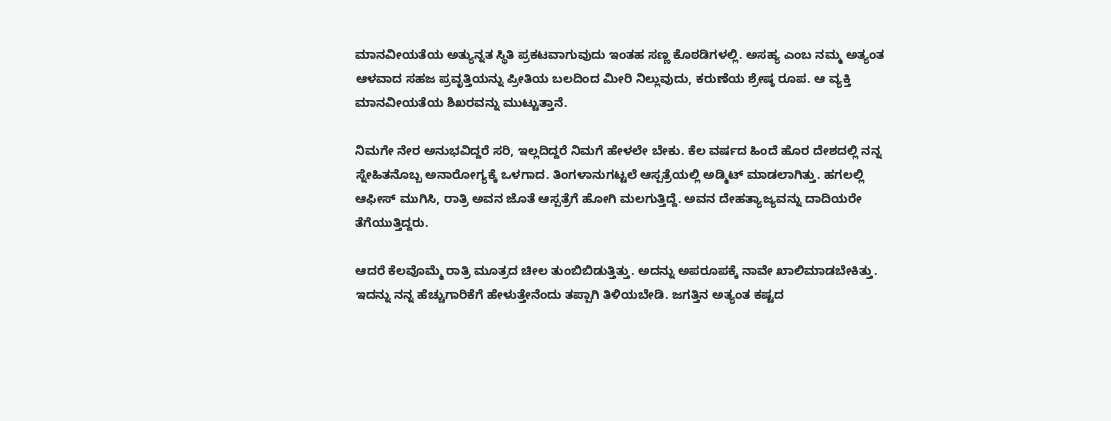ಮಾನವೀಯತೆಯ ಅತ್ಯುನ್ನತ ಸ್ಥಿತಿ ಪ್ರಕಟವಾಗುವುದು ಇಂತಹ ಸಣ್ಣ ಕೊಠಡಿಗಳಲ್ಲಿ. ಅಸಹ್ಯ ಎಂಬ ನಮ್ಮ ಅತ್ಯಂತ ಆಳವಾದ ಸಹಜ ಪ್ರವೃತ್ತಿಯನ್ನು ಪ್ರೀತಿಯ ಬಲದಿಂದ ಮೀರಿ ನಿಲ್ಲುವುದು, ಕರುಣೆಯ ಶ್ರೇಷ್ಠ ರೂಪ. ಆ ವ್ಯಕ್ತಿ ಮಾನವೀಯತೆಯ ಶಿಖರವನ್ನು ಮುಟ್ಟುತ್ತಾನೆ.

ನಿಮಗೇ ನೇರ ಅನುಭವಿದ್ದರೆ ಸರಿ, ಇಲ್ಲದಿದ್ದರೆ ನಿಮಗೆ ಹೇಳಲೇ ಬೇಕು. ಕೆಲ ವರ್ಷದ ಹಿಂದೆ ಹೊರ ದೇಶದಲ್ಲಿ ನನ್ನ ಸ್ನೇಹಿತನೊಬ್ಬ ಅನಾರೋಗ್ಯಕ್ಕೆ ಒಳಗಾದ. ತಿಂಗಳಾನುಗಟ್ಟಲೆ ಆಸ್ಪತ್ರೆಯಲ್ಲಿ ಅಡ್ಮಿಟ್ ಮಾಡಲಾಗಿತ್ತು. ಹಗಲಲ್ಲಿ ಆಫೀಸ್ ಮುಗಿಸಿ, ರಾತ್ರಿ ಅವನ ಜೊತೆ ಆಸ್ಪತ್ರೆಗೆ ಹೋಗಿ ಮಲಗುತ್ತಿದ್ದೆ. ಅವನ ದೇಹತ್ಯಾಜ್ಯವನ್ನು ದಾದಿಯರೇ ತೆಗೆಯುತ್ತಿದ್ದರು.

ಆದರೆ ಕೆಲವೊಮ್ಮೆ ರಾತ್ರಿ ಮೂತ್ರದ ಚೀಲ ತುಂಬಿಬಿಡುತ್ತಿತ್ತು. ಅದನ್ನು ಅಪರೂಪಕ್ಕೆ ನಾವೇ ಖಾಲಿಮಾಡಬೇಕಿತ್ತು. ಇದನ್ನು ನನ್ನ ಹೆಚ್ಚುಗಾರಿಕೆಗೆ ಹೇಳುತ್ತೇನೆಂದು ತಪ್ಪಾಗಿ ತಿಳಿಯಬೇಡಿ. ಜಗತ್ತಿನ ಅತ್ಯಂತ ಕಷ್ಟದ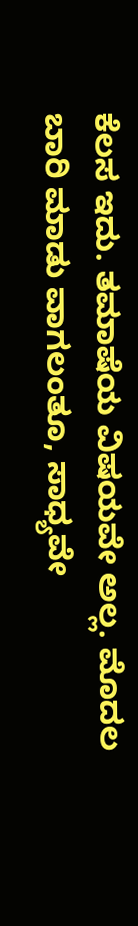ಕೆಲಸ ಇದು. ತಮಾಷೆಯ ವಿಷಯವೇ ಅಲ್ಲ. ಮೊದಲ ಬಾರಿ ಮಾಡು ವಾಗಲಂತೂ, ಸಾಧ್ಯವೇ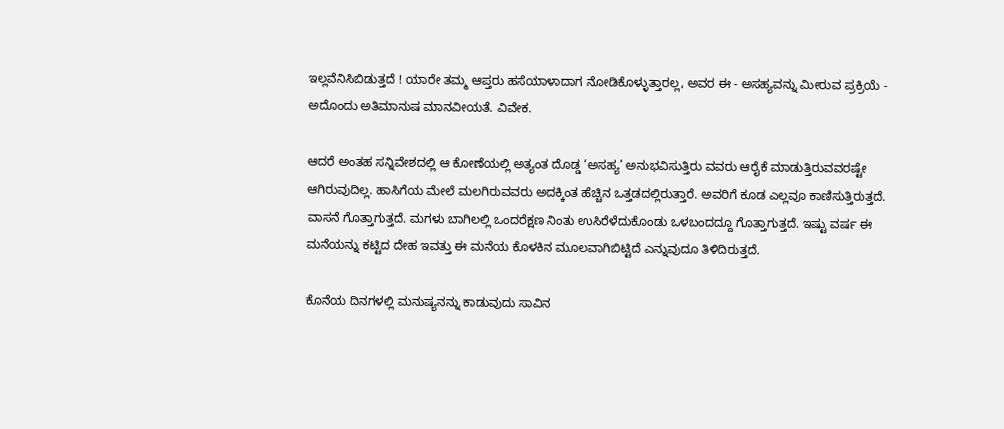ಇಲ್ಲವೆನಿಸಿಬಿಡುತ್ತದೆ ! ಯಾರೇ ತಮ್ಮ ಆಪ್ತರು ಹಸೆಯಾಳಾದಾಗ ನೋಡಿಕೊಳ್ಳುತ್ತಾರಲ್ಲ, ಅವರ ಈ - ಅಸಹ್ಯವನ್ನು ಮೀರುವ ಪ್ರಕ್ರಿಯೆ - ಅದೊಂದು ಅತಿಮಾನುಷ ಮಾನವೀಯತೆ. ವಿವೇಕ.

ಆದರೆ ಅಂತಹ ಸನ್ನಿವೇಶದಲ್ಲಿ ಆ ಕೋಣೆಯಲ್ಲಿ ಅತ್ಯಂತ ದೊಡ್ಡ ‘ಅಸಹ್ಯ’ ಅನುಭವಿಸುತ್ತಿರು ವವರು ಆರೈಕೆ ಮಾಡುತ್ತಿರುವವರಷ್ಟೇ ಆಗಿರುವುದಿಲ್ಲ. ಹಾಸಿಗೆಯ ಮೇಲೆ ಮಲಗಿರುವವರು ಅದಕ್ಕಿಂತ ಹೆಚ್ಚಿನ ಒತ್ತಡದಲ್ಲಿರುತ್ತಾರೆ. ಅವರಿಗೆ ಕೂಡ ಎಲ್ಲವೂ ಕಾಣಿಸುತ್ತಿರುತ್ತದೆ. ವಾಸನೆ ಗೊತ್ತಾಗುತ್ತದೆ. ಮಗಳು ಬಾಗಿಲಲ್ಲಿ ಒಂದರೆಕ್ಷಣ ನಿಂತು ಉಸಿರೆಳೆದುಕೊಂಡು ಒಳಬಂದದ್ದೂ ಗೊತ್ತಾಗುತ್ತದೆ. ಇಷ್ಟು ವರ್ಷ ಈ ಮನೆಯನ್ನು ಕಟ್ಟಿದ ದೇಹ ಇವತ್ತು ಈ ಮನೆಯ ಕೊಳಕಿನ ಮೂಲವಾಗಿಬಿಟ್ಟಿದೆ ಎನ್ನುವುದೂ ತಿಳಿದಿರುತ್ತದೆ.

ಕೊನೆಯ ದಿನಗಳಲ್ಲಿ ಮನುಷ್ಯನನ್ನು ಕಾಡುವುದು ಸಾವಿನ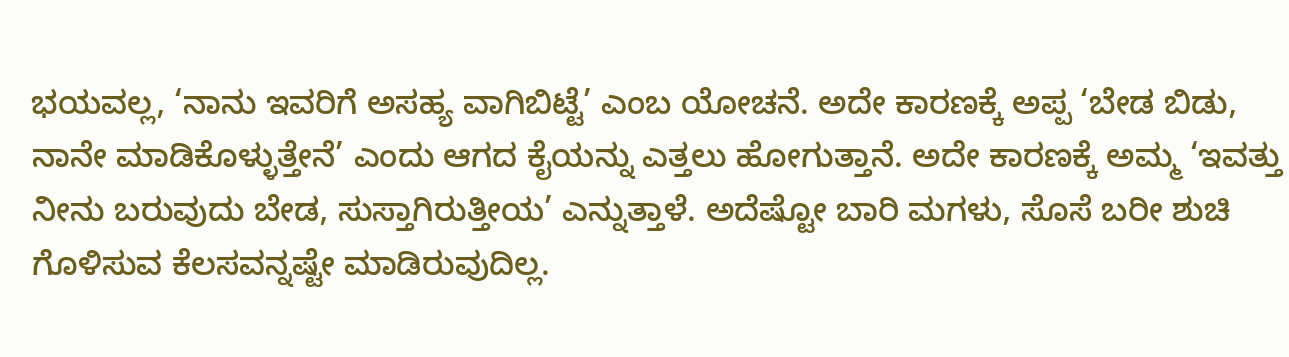ಭಯವಲ್ಲ, ‘ನಾನು ಇವರಿಗೆ ಅಸಹ್ಯ ವಾಗಿಬಿಟ್ಟೆ’ ಎಂಬ ಯೋಚನೆ. ಅದೇ ಕಾರಣಕ್ಕೆ ಅಪ್ಪ ‘ಬೇಡ ಬಿಡು, ನಾನೇ ಮಾಡಿಕೊಳ್ಳುತ್ತೇನೆ’ ಎಂದು ಆಗದ ಕೈಯನ್ನು ಎತ್ತಲು ಹೋಗುತ್ತಾನೆ. ಅದೇ ಕಾರಣಕ್ಕೆ ಅಮ್ಮ ‘ಇವತ್ತು ನೀನು ಬರುವುದು ಬೇಡ, ಸುಸ್ತಾಗಿರುತ್ತೀಯ’ ಎನ್ನುತ್ತಾಳೆ. ಅದೆಷ್ಟೋ ಬಾರಿ ಮಗಳು, ಸೊಸೆ ಬರೀ ಶುಚಿ ಗೊಳಿಸುವ ಕೆಲಸವನ್ನಷ್ಟೇ ಮಾಡಿರುವುದಿಲ್ಲ.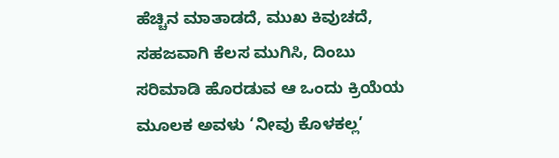ಹೆಚ್ಚಿನ ಮಾತಾಡದೆ, ಮುಖ ಕಿವುಚದೆ, ಸಹಜವಾಗಿ ಕೆಲಸ ಮುಗಿಸಿ, ದಿಂಬು ಸರಿಮಾಡಿ ಹೊರಡುವ ಆ ಒಂದು ಕ್ರಿಯೆಯ ಮೂಲಕ ಅವಳು ‘ನೀವು ಕೊಳಕಲ್ಲ’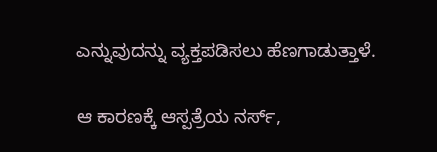ಎನ್ನುವುದನ್ನು ವ್ಯಕ್ತಪಡಿಸಲು ಹೆಣಗಾಡುತ್ತಾಳೆ.

ಆ ಕಾರಣಕ್ಕೆ ಆಸ್ಪತ್ರೆಯ ನರ್ಸ್,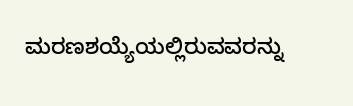ಮರಣಶಯ್ಯೆಯಲ್ಲಿರುವವರನ್ನು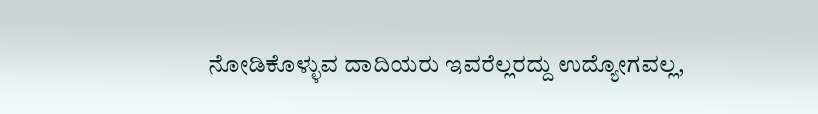ನೋಡಿಕೊಳ್ಳುವ ದಾದಿಯರು ಇವರೆಲ್ಲರದ್ದು ಉದ್ಯೋಗವಲ್ಲ,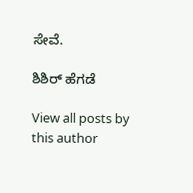ಸೇವೆ.

ಶಿಶಿರ್‌ ಹೆಗಡೆ

View all posts by this author